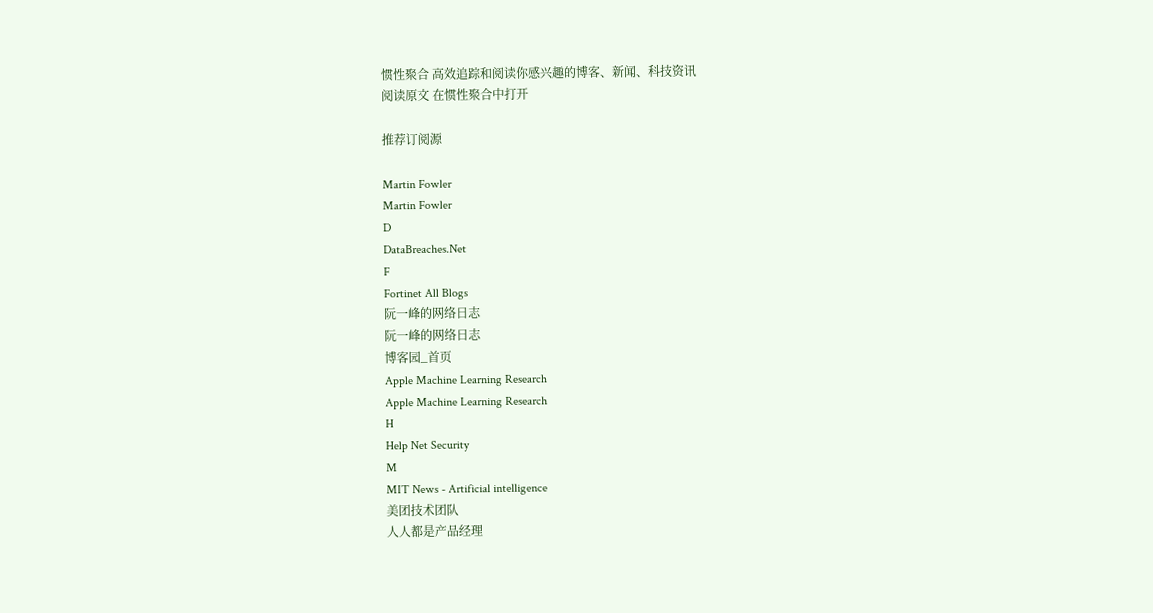惯性聚合 高效追踪和阅读你感兴趣的博客、新闻、科技资讯
阅读原文 在惯性聚合中打开

推荐订阅源

Martin Fowler
Martin Fowler
D
DataBreaches.Net
F
Fortinet All Blogs
阮一峰的网络日志
阮一峰的网络日志
博客园_首页
Apple Machine Learning Research
Apple Machine Learning Research
H
Help Net Security
M
MIT News - Artificial intelligence
美团技术团队
人人都是产品经理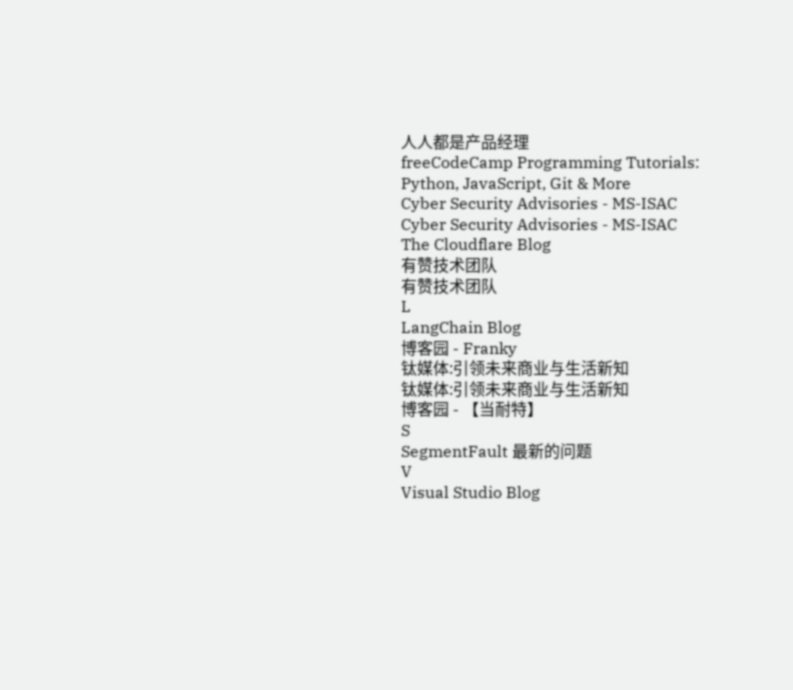人人都是产品经理
freeCodeCamp Programming Tutorials: Python, JavaScript, Git & More
Cyber Security Advisories - MS-ISAC
Cyber Security Advisories - MS-ISAC
The Cloudflare Blog
有赞技术团队
有赞技术团队
L
LangChain Blog
博客园 - Franky
钛媒体:引领未来商业与生活新知
钛媒体:引领未来商业与生活新知
博客园 - 【当耐特】
S
SegmentFault 最新的问题
V
Visual Studio Blog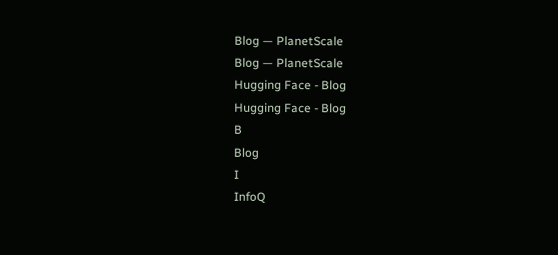Blog — PlanetScale
Blog — PlanetScale
Hugging Face - Blog
Hugging Face - Blog
B
Blog
I
InfoQ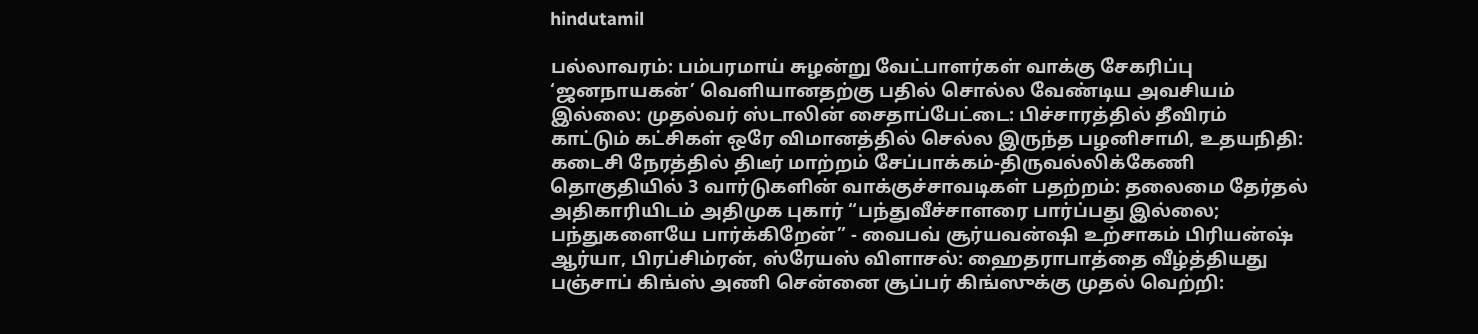hindutamil

பல்லாவரம்: பம்பரமாய் சுழன்று வேட்பாளர்கள் வாக்கு சேகரிப்பு ‘ஜனநாயகன்’ வெளியானதற்கு பதில் சொல்ல வேண்டிய அவசியம் இல்லை: முதல்வர் ஸ்டாலின் சைதாப்பேட்டை: பிச்சாரத்தில் தீவிரம் காட்டும் கட்சிகள் ஒரே விமானத்தில் செல்ல இருந்த பழனிசாமி, உதயநிதி: கடைசி நேரத்தில் திடீர் மாற்றம் சேப்பாக்கம்-திருவல்லிக்கேணி தொகுதியில் 3 வார்டுகளின் வாக்குச்சாவடிகள் பதற்றம்: தலைமை தேர்தல் அதிகாரியிடம் அதிமுக புகார் “பந்துவீச்சாளரை பார்ப்பது இல்லை; பந்துகளையே பார்க்கிறேன்” - வைபவ் சூர்யவன்ஷி உற்சாகம் பிரியன்ஷ் ஆர்யா, பிரப்சிம்ரன், ஸ்ரேயஸ் விளாசல்: ஹைதராபாத்தை வீழ்த்தியது பஞ்சாப் கிங்ஸ் அணி சென்னை சூப்பர் கிங்ஸுக்கு முதல் வெற்றி: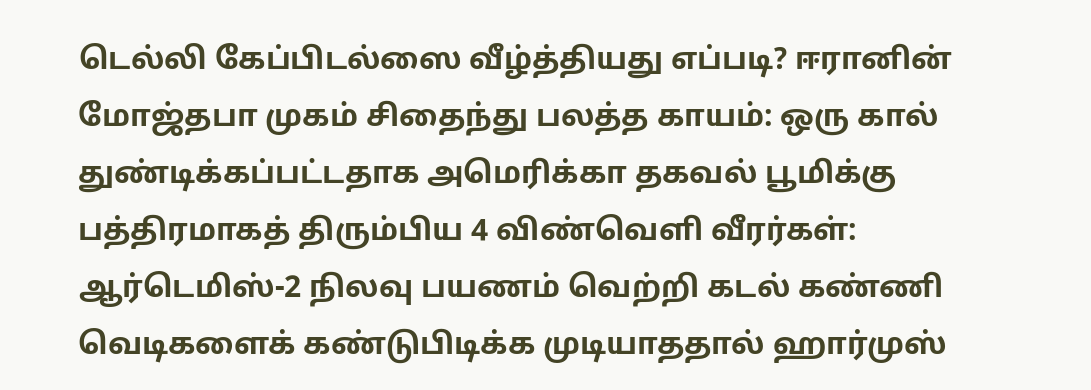டெல்லி கேப்பிடல்ஸை வீழ்த்தியது எப்படி? ஈரானின் மோஜ்தபா முகம் சிதைந்து பலத்த காயம்: ஒரு கால் துண்டிக்கப்பட்டதாக அமெரிக்கா தகவல் பூமிக்கு பத்திரமாகத் திரும்பிய 4 விண்வெளி வீரர்கள்: ஆர்டெமிஸ்-2 நிலவு பயணம் வெற்றி கடல் கண்ணி வெடிகளைக் கண்டுபிடிக்க முடியாததால் ஹார்முஸ்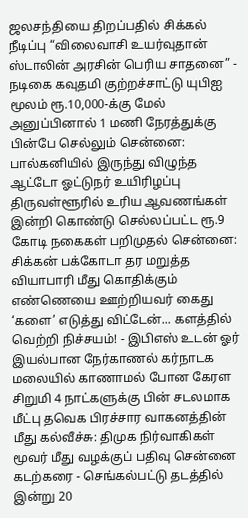ஜலசந்தியை திறப்பதில் சிக்கல் நீடிப்பு “விலைவாசி உயர்வுதான் ஸ்டாலின் அரசின் பெரிய சாதனை” - நடிகை கவுதமி குற்றச்சாட்டு யுபிஐ மூலம் ரூ.10,000-க்கு மேல் அனுப்பினால் 1 மணி நேரத்துக்கு பின்பே செல்லும் சென்னை: பால்கனியில் இருந்து விழுந்த ஆட்டோ ஓட்டுநர் உயிரிழப்பு திருவள்ளூரில் உரிய ஆவணங்கள் இன்றி கொண்டு செல்லப்பட்ட ரூ.9 கோடி நகைகள் பறிமுதல் சென்னை: சிக்கன் பக்கோடா தர மறுத்த வியாபாரி மீது கொதிக்கும் எண்ணெயை ஊற்றியவர் கைது ‘களை’ எடுத்து விட்டேன்... களத்தில் வெற்றி நிச்சயம்! - இபிஎஸ் உடன் ஓர் இயல்பான நேர்காணல் கர்நாடக மலையில் காணாமல் போன கேரள சிறுமி 4 நாட்களுக்கு பின் சடலமாக மீட்பு தவெக பிரச்சார வாகனத்தின் மீது கல்வீச்சு: திமுக நிர்வாகிகள் மூவர் மீது வழக்குப் பதிவு சென்னை கடற்கரை - செங்கல்பட்டு தடத்தில் இன்று 20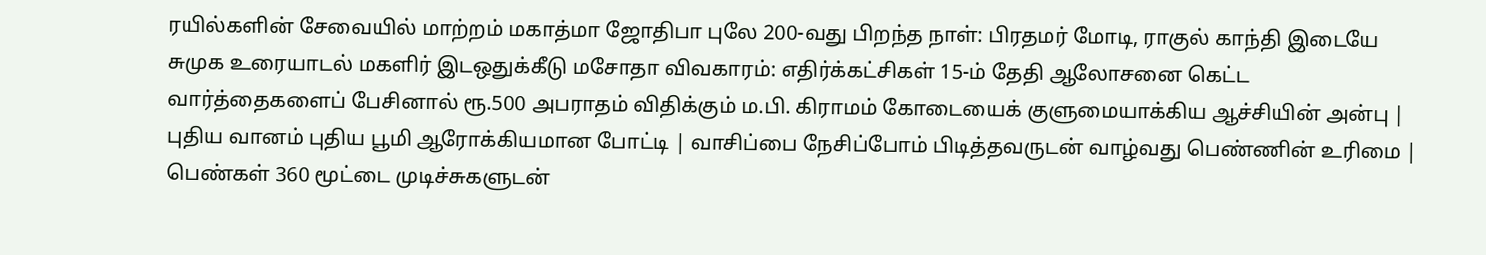ரயில்களின் சேவையில் மாற்றம் மகாத்மா ஜோதிபா புலே 200-வது பிறந்த நாள்: பிரதமர் மோடி, ராகுல் காந்தி இடையே சுமுக உரையாடல் மகளிர் இடஒதுக்கீடு மசோதா விவகாரம்: எதிர்க்கட்சிகள் 15-ம் தேதி ஆலோசனை கெட்ட வார்த்தைகளைப் பேசினால் ரூ.500 அபராதம் விதிக்கும் ம.பி. கிராமம் கோடையைக் குளுமையாக்கிய ஆச்சியின் அன்பு | புதிய வானம் புதிய பூமி ஆரோக்கியமான போட்டி | வாசிப்பை நேசிப்போம் பிடித்தவருடன் வாழ்வது பெண்ணின் உரிமை | பெண்கள் 360 மூட்டை முடிச்சுகளுடன்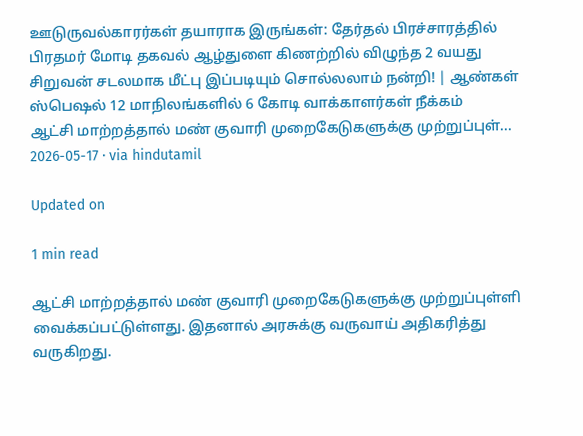ஊடுருவல்காரர்கள் தயாராக இருங்கள்: தேர்தல் பிரச்சாரத்தில் பிரதமர் மோடி தகவல் ஆழ்துளை கிணற்றில் விழுந்த 2 வயது சிறுவன் சடலமாக மீட்பு இப்படியும் சொல்லலாம் நன்றி! | ஆண்கள் ஸ்பெஷல் 12 மாநிலங்களில் 6 கோடி வாக்காளர்கள் நீக்கம்
ஆட்சி மாற்றத்தால் மண் குவாரி முறைகேடுகளுக்கு முற்றுப்புள்...
2026-05-17 · via hindutamil

Updated on

1 min read

ஆட்சி மாற்றத்தால் மண் குவாரி முறைகேடுகளுக்கு முற்றுப்புள்ளி வைக்கப்பட்டுள்ளது. இதனால் அரசுக்கு வருவாய் அதிகரித்து வருகிறது.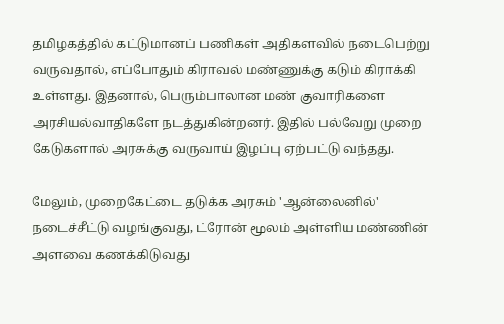தமிழகத்தில் கட்டுமானப் பணிகள் அதிகளவில் நடைபெற்று வருவதால், எப்போதும் கிராவல் மண்ணுக்கு கடும் கிராக்கி உள்ளது. இதனால், பெரும்பாலான மண் குவாரிகளை அரசியல்வாதிகளே நடத்துகின்றனர். இதில் பல்வேறு முறை கேடுகளால் அரசுக்கு வருவாய் இழப்பு ஏற்பட்டு வந்தது.

மேலும், முறைகேட்டை தடுக்க அரசும் 'ஆன்லைனில்' நடைச்சீட்டு வழங்குவது, ட்ரோன் மூலம் அள்ளிய மண்ணின் அளவை கணக்கிடுவது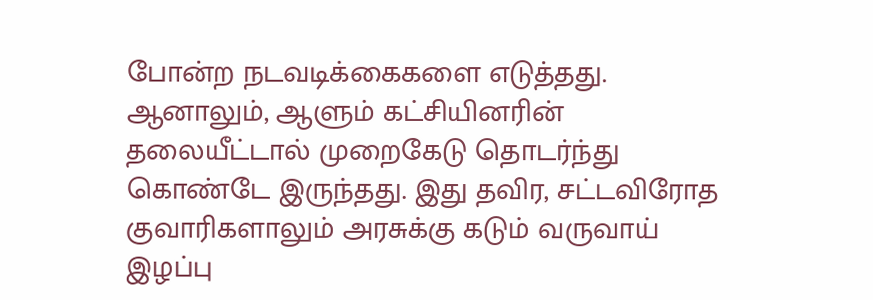போன்ற நடவடிக்கைகளை எடுத்தது. ஆனாலும், ஆளும் கட்சியினரின் தலையீட்டால் முறைகேடு தொடர்ந்து கொண்டே இருந்தது. இது தவிர, சட்டவிரோத குவாரிகளாலும் அரசுக்கு கடும் வருவாய் இழப்பு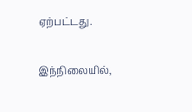ஏற்பட்டது.

இந்நிலையில்,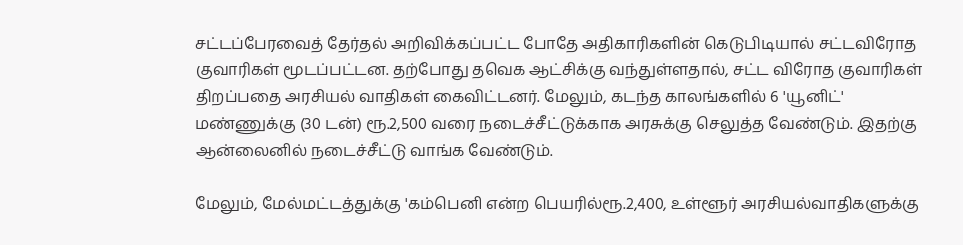சட்டப்பேரவைத் தேர்தல் அறிவிக்கப்பட்ட போதே அதிகாரிகளின் கெடுபிடியால் சட்டவிரோத குவாரிகள் மூடப்பட்டன. தற்போது தவெக ஆட்சிக்கு வந்துள்ளதால், சட்ட விரோத குவாரிகள் திறப்பதை அரசியல் வாதிகள் கைவிட்டனர். மேலும், கடந்த காலங்களில் 6 'யூனிட்' மண்ணுக்கு (30 டன்) ரூ.2,500 வரை நடைச்சீட்டுக்காக அரசுக்கு செலுத்த வேண்டும். இதற்கு ஆன்லைனில் நடைச்சீட்டு வாங்க வேண்டும்.

மேலும், மேல்மட்டத்துக்கு 'கம்பெனி என்ற பெயரில்ரூ.2,400, உள்ளூர் அரசியல்வாதிகளுக்கு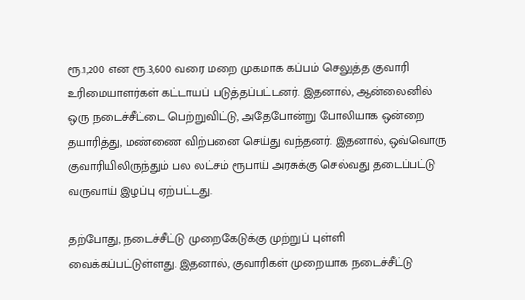ரூ.1,200 என ரூ.3,600 வரை மறை முகமாக கப்பம் செலுத்த குவாரி உரிமையாளர்கள் கட்டாயப் படுத்தப்பட்டனர். இதனால், ஆன்லைனில் ஒரு நடைச்சீட்டை பெற்றுவிட்டு, அதேபோன்று போலியாக ஒன்றை தயாரித்து, மண்ணை விற்பனை செய்து வந்தனர். இதனால், ஒவ்வொரு குவாரியிலிருந்தும் பல லட்சம் ரூபாய் அரசுக்கு செல்வது தடைப்பட்டு வருவாய் இழப்பு ஏற்பட்டது.

தற்போது, நடைச்சீட்டு முறைகேடுக்கு முற்றுப் புள்ளி வைக்கப்பட்டுள்ளது. இதனால், குவாரிகள் முறையாக நடைச்சீட்டு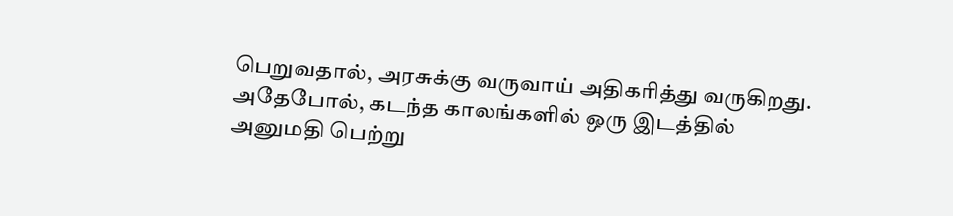பெறுவதால், அரசுக்கு வருவாய் அதிகரித்து வருகிறது. அதேபோல், கடந்த காலங்களில் ஒரு இடத்தில் அனுமதி பெற்று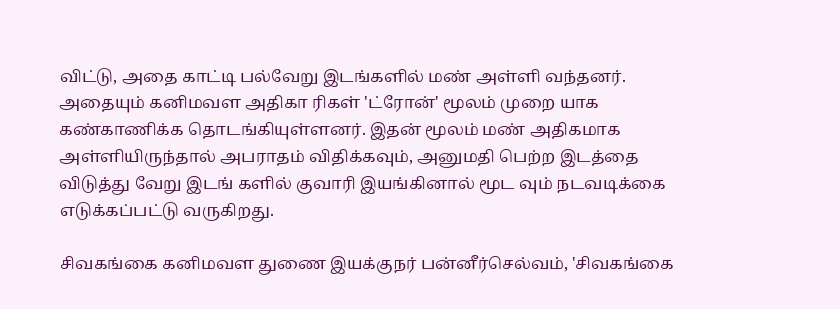விட்டு, அதை காட்டி பல்வேறு இடங்களில் மண் அள்ளி வந்தனர். அதையும் கனிமவள அதிகா ரிகள் 'ட்ரோன்' மூலம் முறை யாக கண்காணிக்க தொடங்கியுள்ளனர். இதன் மூலம் மண் அதிகமாக அள்ளியிருந்தால் அபராதம் விதிக்கவும், அனுமதி பெற்ற இடத்தை விடுத்து வேறு இடங் களில் குவாரி இயங்கினால் மூட வும் நடவடிக்கை எடுக்கப்பட்டு வருகிறது.

சிவகங்கை கனிமவள துணை இயக்குநர் பன்னீர்செல்வம், 'சிவகங்கை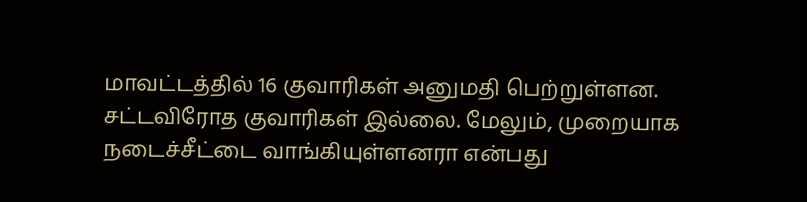மாவட்டத்தில் 16 குவாரிகள் அனுமதி பெற்றுள்ளன. சட்டவிரோத குவாரிகள் இல்லை. மேலும், முறையாக நடைச்சீட்டை வாங்கியுள்ளனரா என்பது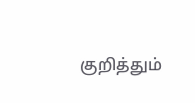குறித்தும்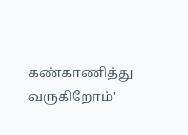கண்காணித்து வருகிறோம்'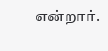என்றார்.